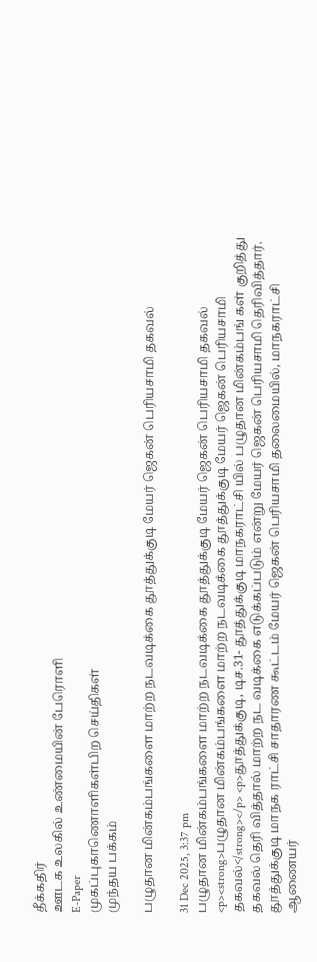தீக்கதிர்
ஊடக உலகில் உண்மையின் பேரொளி
E-Paper
முகப்புகாணொளிகள்பிற செய்திகள்
முந்தய பக்கம்

பழுதான மின்கம்பங்களை மாற்ற நடவடிக்கை தூத்துக்குடி மேயர் ஜெகன் பெரியசாமி தகவல்

31 Dec 2025, 3:37 pm
பழுதான மின்கம்பங்களை மாற்ற நடவடிக்கை தூத்துக்குடி மேயர் ஜெகன் பெரியசாமி தகவல்
<p><strong>பழுதான மின்கம்பங்களை மாற்ற நடவடிக்கை தூத்துக்குடி மேயர் ஜெகன் பெரியசாமி தகவல்</strong></p> <p>தூத்துக்குடி, டிச.31- தூத்துக்குடி மாநகராட்சி யில் பழுதான மின்கம்பங் கள் குறித்து தகவல் தெரி வித்தால் மாற்ற நட வடிக்கை எடுக்கப்படும் என்று மேயர் ஜெகன் பெரியசாமி தெரிவித்தார். தூத்துக்குடி மாநக ராட்சி சாதாரண கூட்டம் மேயர் ஜெகன் பெரியசாமி தலைமையில், மாநகராட்சி ஆணையர்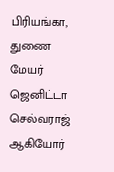பிரியங்கா, துணை மேயர் ஜெனிட்டா செல்வராஜ் ஆகியோர்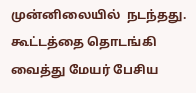முன்னிலையில்  நடந்தது. கூட்டத்தை தொடங்கி வைத்து மேயர் பேசிய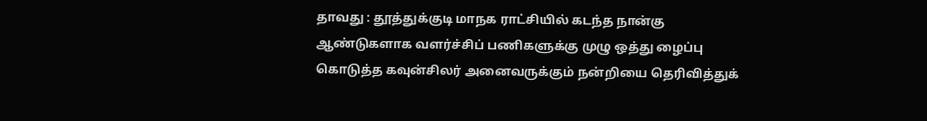தாவது : தூத்துக்குடி மாநக ராட்சியில் கடந்த நான்கு  ஆண்டுகளாக வளர்ச்சிப் பணிகளுக்கு முழு ஒத்து ழைப்பு கொடுத்த கவுன்சிலர் அனைவருக்கும் நன்றியை தெரிவித்துக்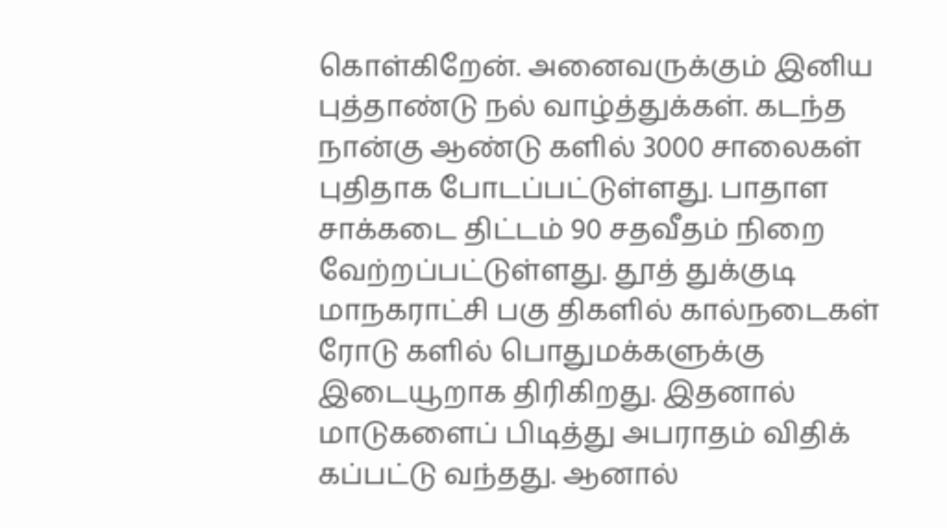கொள்கிறேன். அனைவருக்கும் இனிய புத்தாண்டு நல் வாழ்த்துக்கள். கடந்த நான்கு ஆண்டு களில் 3000 சாலைகள் புதிதாக போடப்பட்டுள்ளது. பாதாள சாக்கடை திட்டம் 90 சதவீதம் நிறை வேற்றப்பட்டுள்ளது. தூத் துக்குடி மாநகராட்சி பகு திகளில் கால்நடைகள் ரோடு களில் பொதுமக்களுக்கு இடையூறாக திரிகிறது. இதனால் மாடுகளைப் பிடித்து அபராதம் விதிக் கப்பட்டு வந்தது. ஆனால்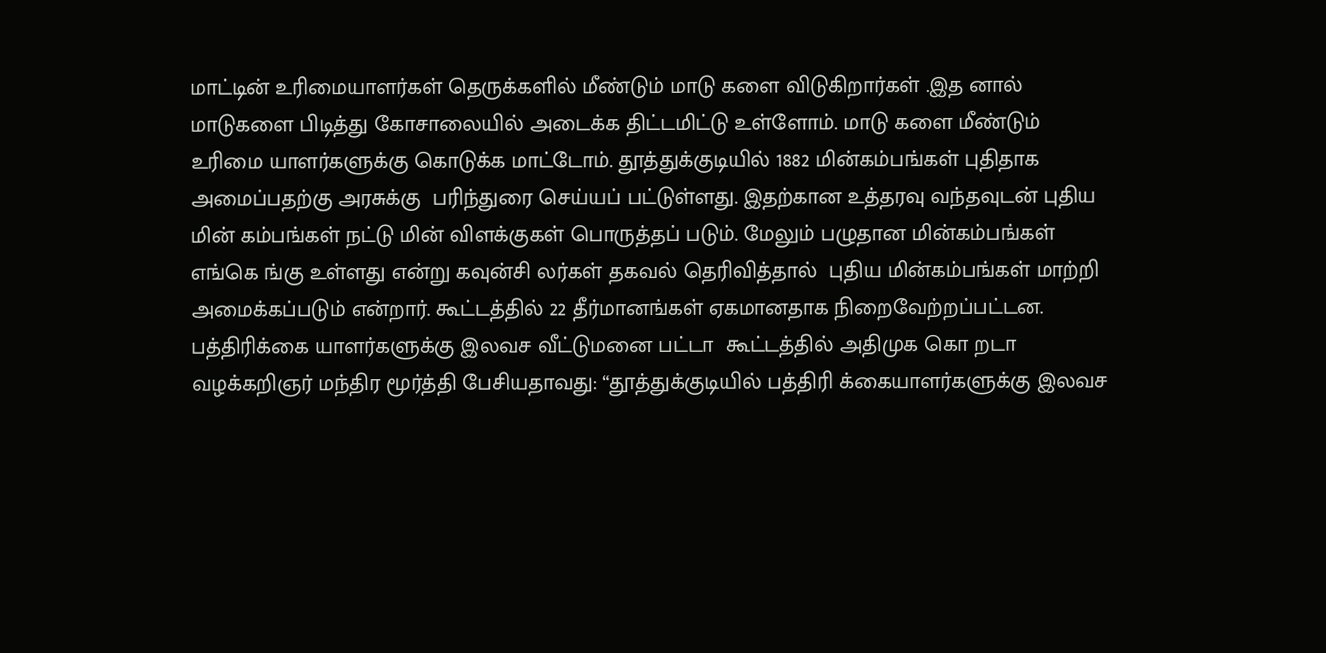மாட்டின் உரிமையாளர்கள் தெருக்களில் மீண்டும் மாடு களை விடுகிறார்கள் .இத னால் மாடுகளை பிடித்து கோசாலையில் அடைக்க திட்டமிட்டு உள்ளோம். மாடு களை மீண்டும் உரிமை யாளர்களுக்கு கொடுக்க மாட்டோம். தூத்துக்குடியில் 1882 மின்கம்பங்கள் புதிதாக அமைப்பதற்கு அரசுக்கு  பரிந்துரை செய்யப் பட்டுள்ளது. இதற்கான உத்தரவு வந்தவுடன் புதிய மின் கம்பங்கள் நட்டு மின் விளக்குகள் பொருத்தப் படும். மேலும் பழுதான மின்கம்பங்கள் எங்கெ ங்கு உள்ளது என்று கவுன்சி லர்கள் தகவல் தெரிவித்தால்  புதிய மின்கம்பங்கள் மாற்றி அமைக்கப்படும் என்றார். கூட்டத்தில் 22 தீர்மானங்கள் ஏகமானதாக நிறைவேற்றப்பட்டன. பத்திரிக்கை யாளர்களுக்கு இலவச வீட்டுமனை பட்டா  கூட்டத்தில் அதிமுக கொ றடா வழக்கறிஞர் மந்திர மூர்த்தி பேசியதாவது: “தூத்துக்குடியில் பத்திரி க்கையாளர்களுக்கு இலவச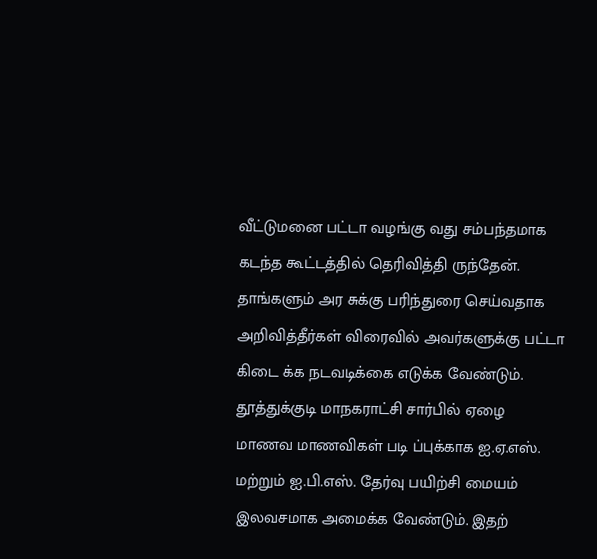வீட்டுமனை பட்டா வழங்கு வது சம்பந்தமாக கடந்த கூட்டத்தில் தெரிவித்தி ருந்தேன். தாங்களும் அர சுக்கு பரிந்துரை செய்வதாக அறிவித்தீர்கள் விரைவில் அவர்களுக்கு பட்டா கிடை க்க நடவடிக்கை எடுக்க வேண்டும். தூத்துக்குடி மாநகராட்சி சார்பில் ஏழை மாணவ மாணவிகள் படி ப்புக்காக ஐ.ஏ.எஸ். மற்றும் ஐ.பி.எஸ். தேர்வு பயிற்சி மையம் இலவசமாக அமைக்க வேண்டும். இதற்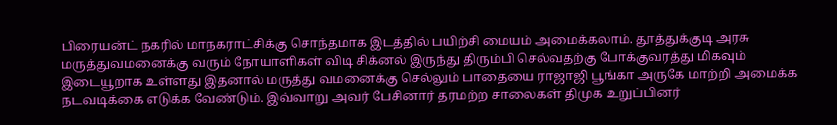பிரையன்ட் நகரில் மாநகராட்சிக்கு சொந்தமாக இடத்தில் பயிற்சி மையம் அமைக்கலாம். தூத்துக்குடி அரசு மருத்துவமனைக்கு வரும் நோயாளிகள் விடி சிக்னல் இருந்து திரும்பி செல்வதற்கு போக்குவரத்து மிகவும் இடையூறாக உள்ளது இதனால் மருத்து வமனைக்கு செல்லும் பாதையை ராஜாஜி பூங்கா அருகே மாற்றி அமைக்க நடவடிக்கை எடுக்க வேண்டும். இவ்வாறு அவர் பேசினார் தரமற்ற சாலைகள் திமுக உறுப்பினர்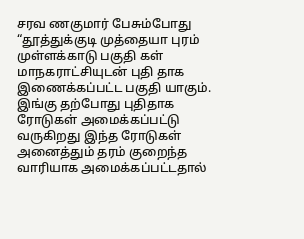சரவ ணகுமார் பேசும்போது “தூத்துக்குடி முத்தையா புரம் முள்ளக்காடு பகுதி கள் மாநகராட்சியுடன் புதி தாக இணைக்கப்பட்ட பகுதி யாகும். இங்கு தற்போது புதிதாக ரோடுகள் அமைக்கப்பட்டு வருகிறது இந்த ரோடுகள் அனைத்தும் தரம் குறைந்த வாரியாக அமைக்கப்பட்டதால்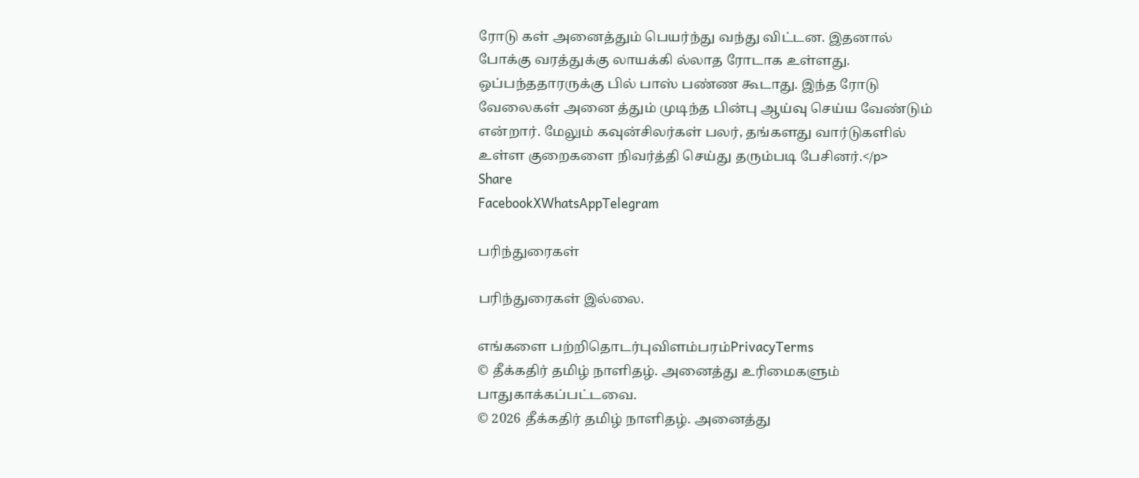ரோடு கள் அனைத்தும் பெயர்ந்து வந்து விட்டன. இதனால் போக்கு வரத்துக்கு லாயக்கி ல்லாத ரோடாக உள்ளது. ஒப்பந்ததாரருக்கு பில் பாஸ் பண்ண கூடாது. இந்த ரோடு வேலைகள் அனை த்தும் முடிந்த பின்பு ஆய்வு செய்ய வேண்டும் என்றார். மேலும் கவுன்சிலர்கள் பலர், தங்களது வார்டுகளில் உள்ள குறைகளை நிவர்த்தி செய்து தரும்படி பேசினர்.</p>
Share
FacebookXWhatsAppTelegram

பரிந்துரைகள்

பரிந்துரைகள் இல்லை.

எங்களை பற்றிதொடர்புவிளம்பரம்PrivacyTerms
© தீக்கதிர் தமிழ் நாளிதழ். அனைத்து உரிமைகளும் பாதுகாக்கப்பட்டவை.
© 2026 தீக்கதிர் தமிழ் நாளிதழ். அனைத்து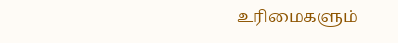உரிமைகளும்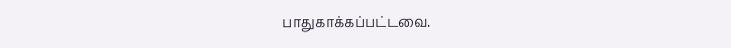பாதுகாக்கப்பட்டவை.